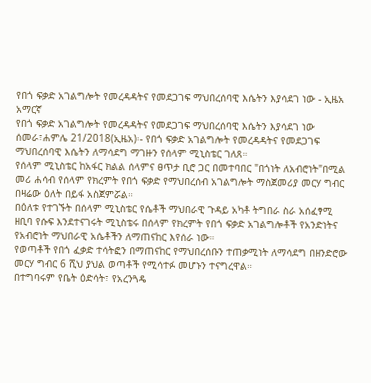የበጎ ፍቃድ አገልግሎት የመረዳዳትና የመደጋገፍ ማህበረሰባዊ እሴትን እያሳደገ ነው - ኢዜአ አማርኛ
የበጎ ፍቃድ አገልግሎት የመረዳዳትና የመደጋገፍ ማህበረሰባዊ እሴትን እያሳደገ ነው
ሰመራ፣ሐምሌ 21/2018(ኢዜአ)፡- የበጎ ፍቃድ አገልግሎት የመረዳዳትና የመደጋገፍ ማህበረሰባዊ እሴትን ለማሳደግ ማገዙን የሰላም ሚኒስቴር ገለጸ።
የሰላም ሚኒስቴር ከአፋር ክልል ሰላምና ፀጥታ ቢሮ ጋር በመተባበር "በጎነት ለአብሮነት"በሚል መሪ ሐሳብ የሰላም የክረምት የበጎ ፍቃድ የማህበረሰብ አገልግሎት ማስጀመሪያ መርሃ ግብር በዛሬው ዕለት በይፋ አስጀምሯል።
በዕለቱ የተገኙት በሰላም ሚኒስቴር የሴቶች ማህበራዊ ጉዳይ አካቶ ትግበራ ስራ አሰፈፃሚ ዘቢባ የሱፍ እንደተናገሩት ሚኒስቴሩ በሰላም የክረምት የበጎ ፍቃድ አገልግሎቶች የአንድነትና የአብሮነት ማህበራዊ አሴቶችን ለማጠናከር እየሰራ ነው።
የወጣቶች የበጎ ፈቃድ ተሳትፎን በማጠናከር የማህበረሰቡን ተጠቃሚነት ለማሳደግ በዘንድሮው መርሃ ግብር 6 ሺህ ያህል ወጣቶች የሚሳተፉ መሆኑን ተናግረዋል።
በተግባሩም የቤት ዕድሳት፣ የአረንጓዴ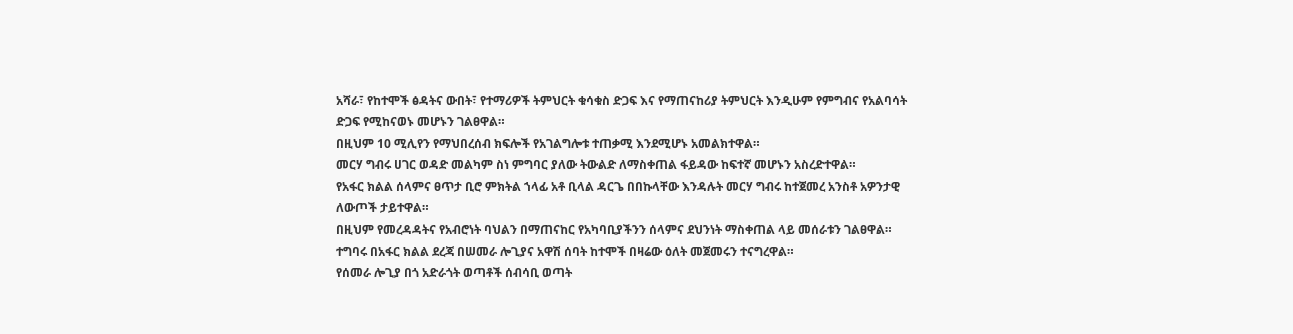አሻራ፣ የከተሞች ፅዳትና ውበት፣ የተማሪዎች ትምህርት ቁሳቁስ ድጋፍ እና የማጠናከሪያ ትምህርት እንዲሁም የምግብና የአልባሳት ድጋፍ የሚከናወኑ መሆኑን ገልፀዋል።
በዚህም 10 ሚሊየን የማህበረሰብ ክፍሎች የአገልግሎቱ ተጠቃሚ እንደሚሆኑ አመልክተዋል።
መርሃ ግብሩ ሀገር ወዳድ መልካም ስነ ምግባር ያለው ትውልድ ለማስቀጠል ፋይዳው ከፍተኛ መሆኑን አስረድተዋል።
የአፋር ክልል ሰላምና ፀጥታ ቢሮ ምክትል ኀላፊ አቶ ቢላል ዳርጌ በበኩላቸው እንዳሉት መርሃ ግብሩ ከተጀመረ አንስቶ አዎንታዊ ለውጦች ታይተዋል።
በዚህም የመረዳዳትና የአብሮነት ባህልን በማጠናከር የአካባቢያችንን ሰላምና ደህንነት ማስቀጠል ላይ መሰራቱን ገልፀዋል።
ተግባሩ በአፋር ክልል ደረጃ በሠመራ ሎጊያና አዋሽ ሰባት ከተሞች በዛሬው ዕለት መጀመሩን ተናግረዋል።
የሰመራ ሎጊያ በጎ አድራጎት ወጣቶች ሰብሳቢ ወጣት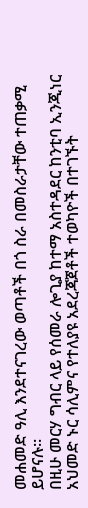መሐመድ ዓሊ እንደተናገረው ወጣቶች በጎ ስራ በመስራታቸው ተጠቃሚ ይሆናሉ።
በዚሁ መርሃ ግብር ላይ የሰመራ ሎጊያ ከተማ አስተዳደር ከንቲባ ኢንጂነር አህመድ ኑር ሳሊምና የተለያዩ አደረጃጀቶች ተወካዮች በተገኙት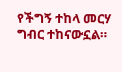የችግኝ ተከላ መርሃ ግብር ተከናውኗል።